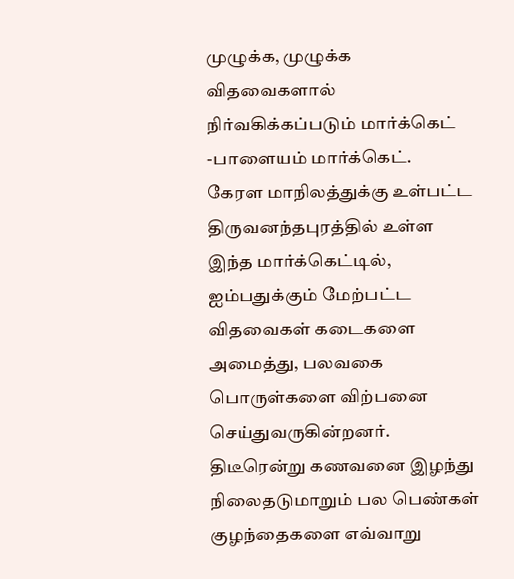முழுக்க, முழுக்க விதவைகளால் நிர்வகிக்கப்படும் மார்க்கெட் -பாளையம் மார்க்கெட்.
கேரள மாநிலத்துக்கு உள்பட்ட திருவனந்தபுரத்தில் உள்ள இந்த மார்க்கெட்டில், ஐம்பதுக்கும் மேற்பட்ட விதவைகள் கடைகளை அமைத்து, பலவகை பொருள்களை விற்பனை செய்துவருகின்றனர்.
திடீரென்று கணவனை இழந்து நிலைதடுமாறும் பல பெண்கள் குழந்தைகளை எவ்வாறு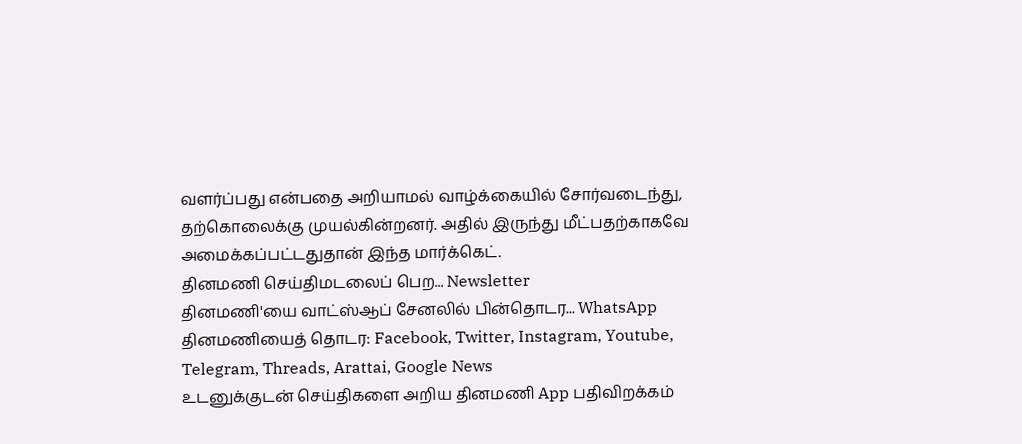வளர்ப்பது என்பதை அறியாமல் வாழ்க்கையில் சோர்வடைந்து, தற்கொலைக்கு முயல்கின்றனர். அதில் இருந்து மீட்பதற்காகவே அமைக்கப்பட்டதுதான் இந்த மார்க்கெட்.
தினமணி செய்திமடலைப் பெற... Newsletter
தினமணி'யை வாட்ஸ்ஆப் சேனலில் பின்தொடர... WhatsApp
தினமணியைத் தொடர: Facebook, Twitter, Instagram, Youtube, Telegram, Threads, Arattai, Google News
உடனுக்குடன் செய்திகளை அறிய தினமணி App பதிவிறக்கம்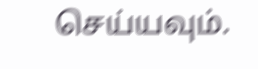செய்யவும்.